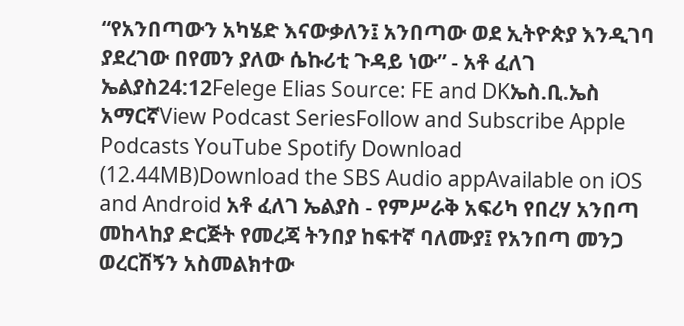“የአንበጣውን አካሄድ እናውቃለን፤ አንበጣው ወደ ኢትዮጵያ እንዲገባ ያደረገው በየመን ያለው ሴኩሪቲ ጉዳይ ነው” - አቶ ፈለገ ኤልያስ24:12Felege Elias Source: FE and DKኤስ.ቢ.ኤስ አማርኛView Podcast SeriesFollow and Subscribe Apple Podcasts YouTube Spotify Download (12.44MB)Download the SBS Audio appAvailable on iOS and Android አቶ ፈለገ ኤልያስ - የምሥራቅ አፍሪካ የበረሃ አንበጣ መከላከያ ድርጅት የመረጃ ትንበያ ከፍተኛ ባለሙያ፤ የአንበጣ መንጋ ወረርሽኝን አስመልክተው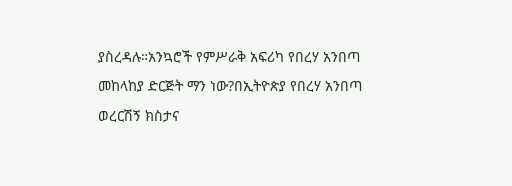ያስረዳሉ።አንኳሮች የምሥራቅ አፍሪካ የበረሃ አንበጣ መከላከያ ድርጅት ማን ነው?በኢትዮጵያ የበረሃ አንበጣ ወረርሽኝ ክስታና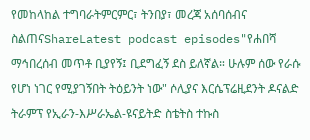የመከላከል ተግባራትምርምር፣ ትንበያ፣ መረጃ አሰባሰብና ስልጠናShareLatest podcast episodes"የሐበሻ ማኅበረሰብ መጥቶ ቢያየኝ፤ ቢደግፈኝ ደስ ይለኛል። ሁሉም ሰው የራሱ የሆነ ነገር የሚያገኝበት ትዕይንት ነው" ሶሊያና እርሴፕሬዚደንት ዶናልድ ትራምፕ የኢራን-እሥራኤል-ዩናይትድ ስቴትስ ተኩስ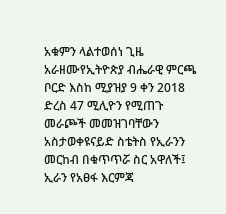አቁምን ላልተወሰነ ጊዜ አራዘሙየኢትዮጵያ ብሔራዊ ምርጫ ቦርድ እስከ ሚያዝያ 9 ቀን 2018 ድረስ 47 ሚሊዮን የሚጠጉ መራጮች መመዝገባቸውን አስታወቀዩናይድ ስቴትስ የኢራንን መርከብ በቁጥጥሯ ስር አዋለች፤ ኢራን የአፀፋ እርምጃ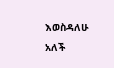እወስዳለሁ አለች